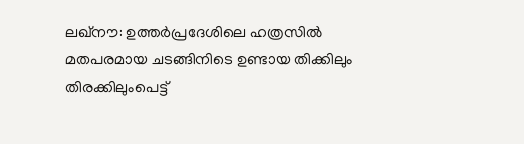ലഖ്നൗ: ഉത്തർപ്രദേശിലെ ഹത്രസിൽ മതപരമായ ചടങ്ങിനിടെ ഉണ്ടായ തിക്കിലും തിരക്കിലുംപെട്ട്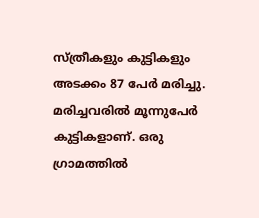സ്ത്രീകളും കുട്ടികളും അടക്കം 87 പേർ മരിച്ചു. മരിച്ചവരിൽ മൂന്നുപേർ കുട്ടികളാണ്. ഒരു ഗ്രാമത്തിൽ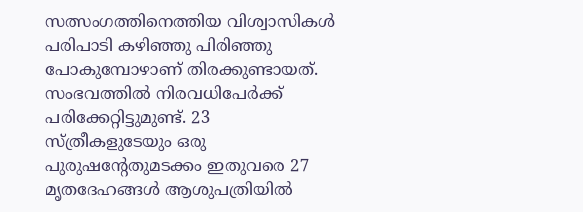സത്സംഗത്തിനെത്തിയ വിശ്വാസികൾ പരിപാടി കഴിഞ്ഞു പിരിഞ്ഞു പോകുമ്പോഴാണ് തിരക്കുണ്ടായത്.
സംഭവത്തിൽ നിരവധിപേർക്ക് പരിക്കേറ്റിട്ടുമുണ്ട്. 23 സ്ത്രീകളുടേയും ഒരു പുരുഷന്റേതുമടക്കം ഇതുവരെ 27 മൃതദേഹങ്ങൾ ആശുപത്രിയിൽ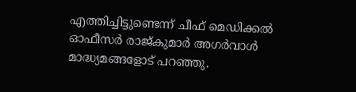എത്തിച്ചിട്ടുണ്ടെന്ന് ചീഫ് മെഡിക്കൽ ഓഫീസർ രാജ്കുമാർ അഗർവാൾ മാദ്ധ്യമങ്ങളോട് പറഞ്ഞു.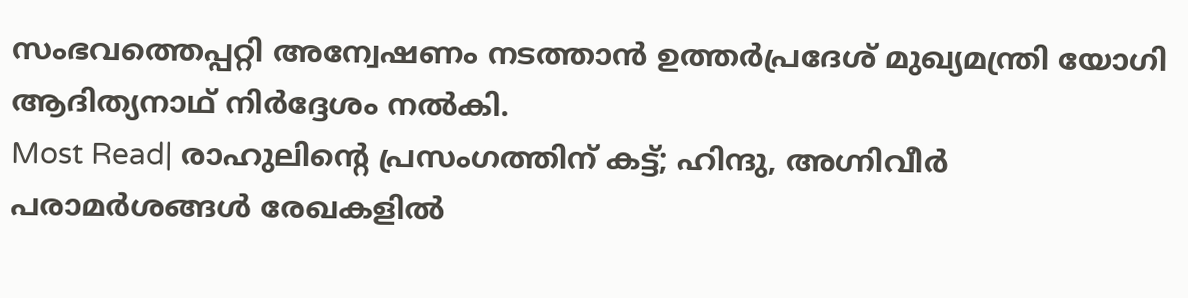സംഭവത്തെപ്പറ്റി അന്വേഷണം നടത്താൻ ഉത്തർപ്രദേശ് മുഖ്യമന്ത്രി യോഗി ആദിത്യനാഥ് നിർദ്ദേശം നൽകി.
Most Read| രാഹുലിന്റെ പ്രസംഗത്തിന് കട്ട്; ഹിന്ദു, അഗ്നിവീർ പരാമർശങ്ങൾ രേഖകളിൽ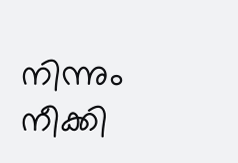നിന്നും നീക്കി